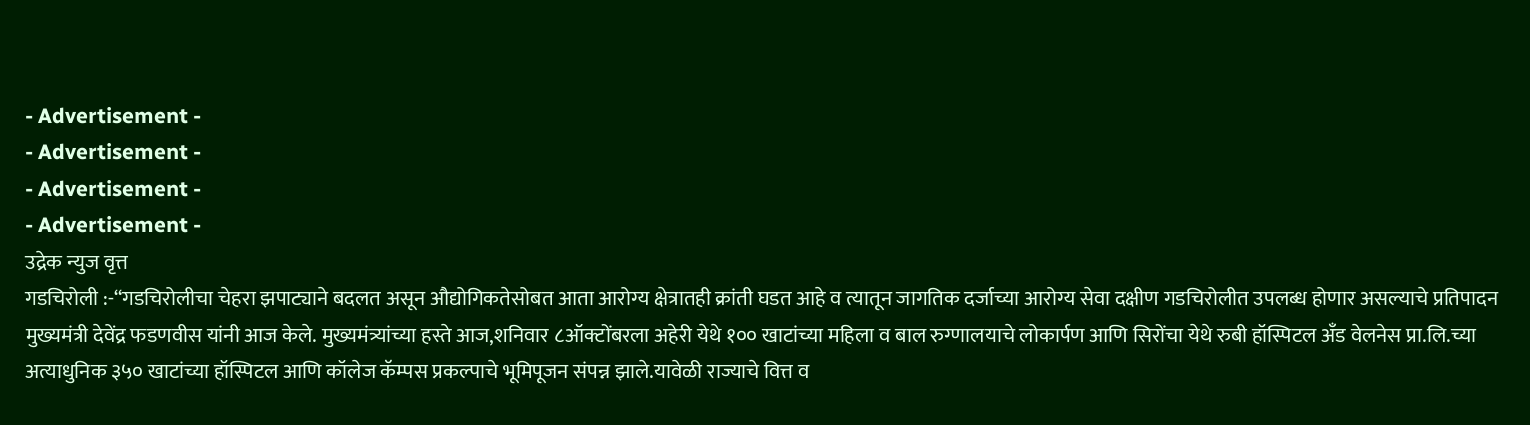- Advertisement -
- Advertisement -
- Advertisement -
- Advertisement -
उद्रेक न्युज वृत्त
गडचिरोली :-“गडचिरोलीचा चेहरा झपाट्याने बदलत असून औद्योगिकतेसोबत आता आरोग्य क्षेत्रातही क्रांती घडत आहे व त्यातून जागतिक दर्जाच्या आरोग्य सेवा दक्षीण गडचिरोलीत उपलब्ध होणार असल्याचे प्रतिपादन मुख्यमंत्री देवेंद्र फडणवीस यांनी आज केले. मुख्यमंत्र्यांच्या हस्ते आज,शनिवार ८ऑक्टोंबरला अहेरी येथे १०० खाटांच्या महिला व बाल रुग्णालयाचे लोकार्पण आणि सिरोंचा येथे रुबी हॉस्पिटल अँड वेलनेस प्रा.लि.च्या अत्याधुनिक ३५० खाटांच्या हॉस्पिटल आणि कॉलेज कॅम्पस प्रकल्पाचे भूमिपूजन संपन्न झाले.यावेळी राज्याचे वित्त व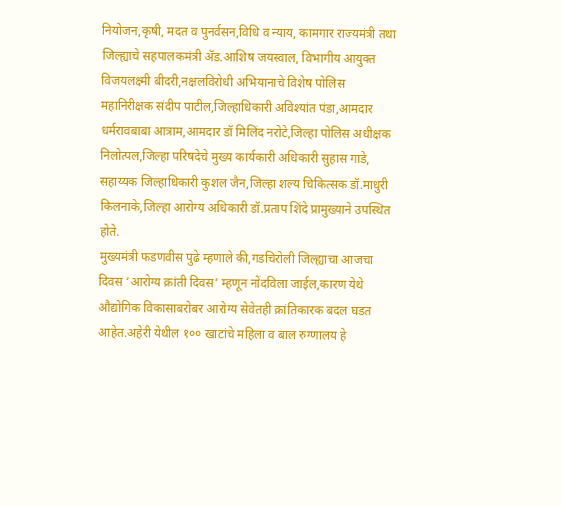नियोजन,कृषी, मदत व पुनर्वसन,विधि व न्याय, कामगार राज्यमंत्री तथा जिल्ह्याचे सहपालकमंत्री ॲड.आशिष जयस्वाल, विभागीय आयुक्त विजयलक्ष्मी बीदरी,नक्षलविरोधी अभियानाचे विशेष पोलिस महानिरीक्षक संदीप पाटील,जिल्हाधिकारी अविश्यांत पंडा,आमदार धर्मरावबाबा आत्राम,आमदार डॉ मिलिंद नरोटे,जिल्हा पोलिस अधीक्षक निलोत्पल,जिल्हा परिषदेचे मुख्य कार्यकारी अधिकारी सुहास गाडे, सहाय्यक जिल्हाधिकारी कुशल जैन,जिल्हा शल्य चिकित्सक डॉ.माधुरी किलनाके,जिल्हा आरोग्य अधिकारी डॉ.प्रताप शिंदे प्रामुख्याने उपस्थित होते.
मुख्यमंत्री फडणवीस पुढे म्हणाले की,गडचिरोली जिल्ह्याचा आजचा दिवस ‘आरोग्य क्रांती दिवस’ म्हणून नोंदविला जाईल,कारण येथे औद्योगिक विकासाबरोबर आरोग्य सेवेतही क्रांतिकारक बदल घडत आहेत.अहेरी येथील १०० खाटांचे महिला व बाल रुग्णालय हे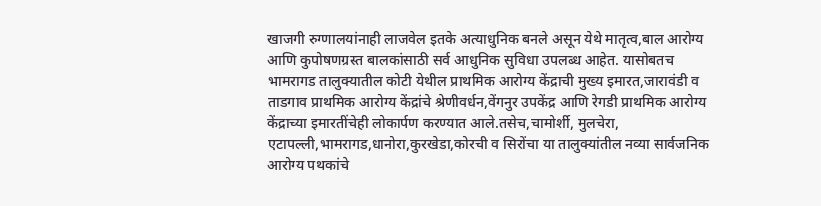खाजगी रुग्णालयांनाही लाजवेल इतके अत्याधुनिक बनले असून येथे मातृत्व,बाल आरोग्य आणि कुपोषणग्रस्त बालकांसाठी सर्व आधुनिक सुविधा उपलब्ध आहेत. यासोबतच भामरागड तालुक्यातील कोटी येथील प्राथमिक आरोग्य केंद्राची मुख्य इमारत,जारावंडी व ताडगाव प्राथमिक आरोग्य केंद्रांचे श्रेणीवर्धन,वेंगनुर उपकेंद्र आणि रेगडी प्राथमिक आरोग्य केंद्राच्या इमारतींचेही लोकार्पण करण्यात आले.तसेच,चामोर्शी, मुलचेरा, एटापल्ली,भामरागड,धानोरा,कुरखेडा,कोरची व सिरोंचा या तालुक्यांतील नव्या सार्वजनिक आरोग्य पथकांचे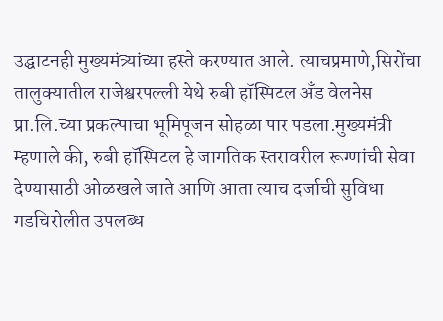उद्घाटनही मुख्यमंत्र्यांच्या हस्ते करण्यात आले. त्याचप्रमाणे,सिरोंचा तालुक्यातील राजेश्वरपल्ली येथे रुबी हॉस्पिटल अँड वेलनेस प्रा.लि.च्या प्रकल्पाचा भूमिपूजन सोहळा पार पडला.मुख्यमंत्री म्हणाले की, रुबी हॉस्पिटल हे जागतिक स्तरावरील रूग्णांची सेवा देण्यासाठी ओळखले जाते आणि आता त्याच दर्जाची सुविधा गडचिरोलीत उपलब्ध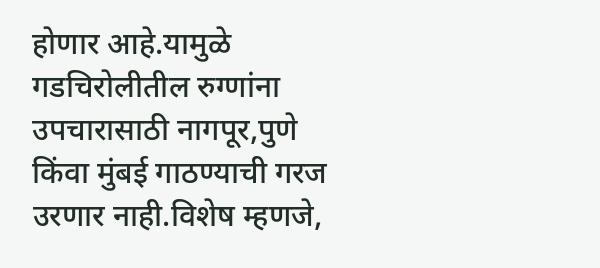होणार आहे.यामुळे गडचिरोलीतील रुग्णांना उपचारासाठी नागपूर,पुणे किंवा मुंबई गाठण्याची गरज उरणार नाही.विशेष म्हणजे,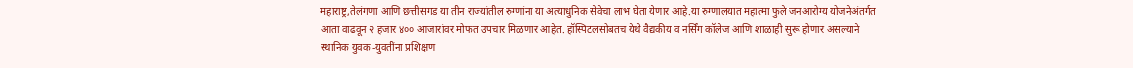महाराष्ट्र,तेलंगणा आणि छत्तीसगड या तीन राज्यांतील रुग्णांना या अत्याधुनिक सेवेचा लाभ घेता येणार आहे.या रुग्णालयात महात्मा फुले जनआरोग्य योजनेअंतर्गत आता वाढवून २ हजार ४०० आजारांवर मोफत उपचार मिळणार आहेत. हॉस्पिटलसोबतच येथे वैद्यकीय व नर्सिंग कॉलेज आणि शाळाही सुरू होणार असल्याने स्थानिक युवक-युवतींना प्रशिक्षण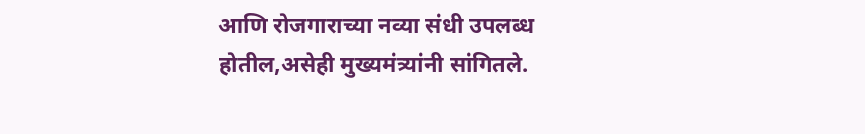आणि रोजगाराच्या नव्या संधी उपलब्ध होतील,असेही मुख्यमंत्र्यांनी सांगितले.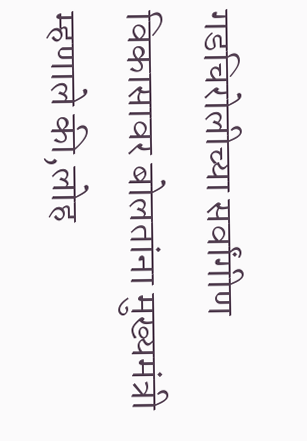गडचिरोलीच्या सर्वांगीण विकासावर बोलतांना मुख्यमंत्री म्हणाले की,लोह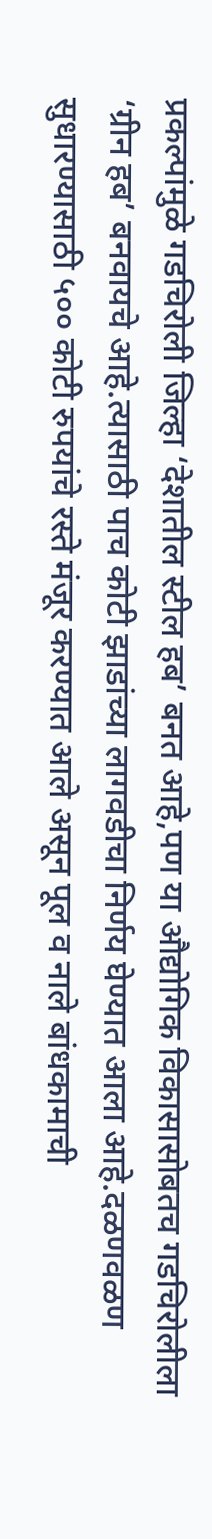प्रकल्पांमुळे गडचिरोली जिल्हा ‘देशातील स्टील हब’ बनत आहे,पण या औद्योगिक विकासासोबतच गडचिरोलीला ‘ग्रीन हब’ बनवायचे आहे.त्यासाठी पाच कोटी झाडांच्या लागवडीचा निर्णय घेण्यात आला आहे.दळणवळण सुधारण्यासाठी ५०० कोटी रुपयांचे रस्ते मंजूर करण्यात आले असून पूल व नाले बांधकामाची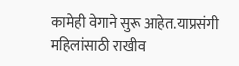कामेही वेगाने सुरू आहेत.याप्रसंगी महिलांसाठी राखीव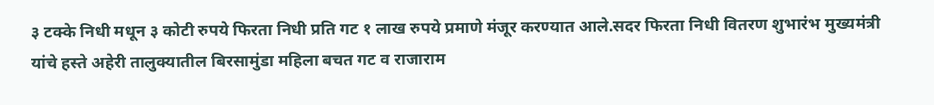३ टक्के निधी मधून ३ कोटी रुपये फिरता निधी प्रति गट १ लाख रुपये प्रमाणे मंजूर करण्यात आले.सदर फिरता निधी वितरण शुभारंभ मुख्यमंत्री यांचे हस्ते अहेरी तालुक्यातील बिरसामुंडा महिला बचत गट व राजाराम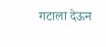गटाला देऊन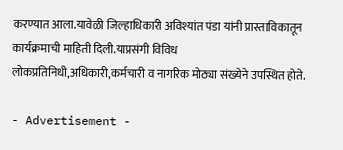करण्यात आला.यावेळी जिल्हाधिकारी अविश्यांत पंडा यांनी प्रास्ताविकातून कार्यक्रमाची माहिती दिली.याप्रसंगी विविध लोकप्रतिनिधी,अधिकारी,कर्मचारी व नागरिक मोठ्या संख्येने उपस्थित होते.

- Advertisement -